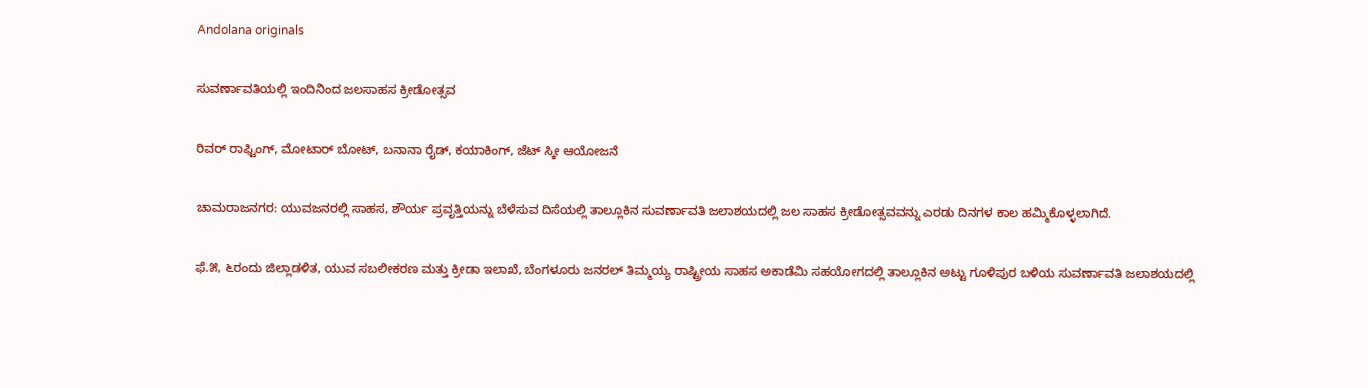Andolana originals

ಸುವರ್ಣಾವತಿಯಲ್ಲಿ ಇಂದಿನಿಂದ ಜಲಸಾಹಸ ಕ್ರೀಡೋತ್ಸವ

ರಿವರ್ ರಾಫ್ಟಿಂಗ್, ಮೋಟಾರ್ ಬೋಟ್, ಬನಾನಾ ರೈಡ್, ಕಯಾಕಿಂಗ್, ಜೆಟ್ ಸ್ಕೀ ಆಯೋಜನೆ

ಚಾಮರಾಜನಗರ: ಯುವಜನರಲ್ಲಿ ಸಾಹಸ, ಶೌರ್ಯ ಪ್ರವೃತ್ತಿಯನ್ನು ಬೆಳೆಸುವ ದಿಸೆಯಲ್ಲಿ ತಾಲ್ಲೂಕಿನ ಸುವರ್ಣಾವತಿ ಜಲಾಶಯದಲ್ಲಿ ಜಲ ಸಾಹಸ ಕ್ರೀಡೋತ್ಸವವನ್ನು ಎರಡು ದಿನಗಳ ಕಾಲ ಹಮ್ಮಿಕೊಳ್ಳಲಾಗಿದೆ.

ಫೆ.೫, ೬ರಂದು ಜಿಲ್ಲಾಡಳಿತ, ಯುವ ಸಬಲೀಕರಣ ಮತ್ತು ಕ್ರೀಡಾ ಇಲಾಖೆ, ಬೆಂಗಳೂರು ಜನರಲ್ ತಿಮ್ಮಯ್ಯ ರಾಷ್ಟ್ರೀಯ ಸಾಹಸ ಅಕಾಡೆಮಿ ಸಹಯೋಗದಲ್ಲಿ ತಾಲ್ಲೂಕಿನ ಅಟ್ಟು ಗೂಳಿಪುರ ಬಳಿಯ ಸುವರ್ಣಾವತಿ ಜಲಾಶಯದಲ್ಲಿ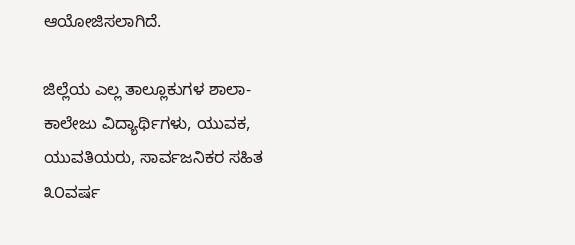ಆಯೋಜಿಸಲಾಗಿದೆ.

ಜಿಲ್ಲೆಯ ಎಲ್ಲ ತಾಲ್ಲೂಕುಗಳ ಶಾಲಾ-ಕಾಲೇಜು ವಿದ್ಯಾರ್ಥಿಗಳು, ಯುವಕ, ಯುವತಿಯರು, ಸಾರ್ವಜನಿಕರ ಸಹಿತ ೩೦ವರ್ಷ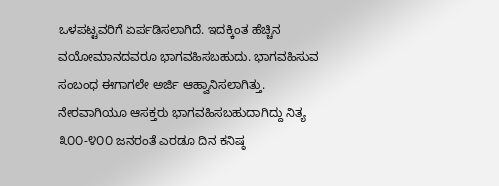ಒಳಪಟ್ಟವರಿಗೆ ಏರ್ಪಡಿಸಲಾಗಿದೆ. ಇದಕ್ಕಿಂತ ಹೆಚ್ಚಿನ ವಯೋಮಾನದವರೂ ಭಾಗವಹಿಸಬಹುದು. ಭಾಗವಹಿಸುವ ಸಂಬಂಧ ಈಗಾಗಲೇ ಅರ್ಜಿ ಆಹ್ವಾನಿಸಲಾಗಿತ್ತು. ನೇರವಾಗಿಯೂ ಆಸಕ್ತರು ಭಾಗವಹಿಸಬಹುದಾಗಿದ್ದು ನಿತ್ಯ ೩೦೦-೪೦೦ ಜನರಂತೆ ಎರಡೂ ದಿನ ಕನಿಷ್ಠ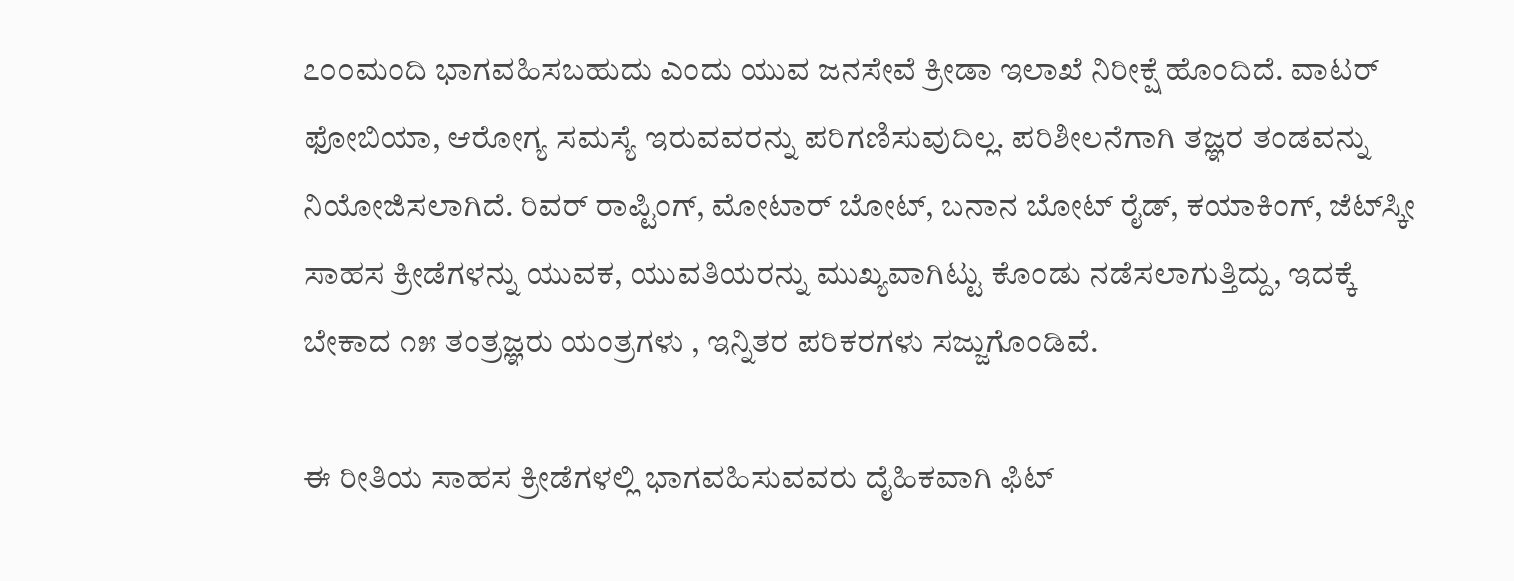೭೦೦ಮಂದಿ ಭಾಗವಹಿಸಬಹುದು ಎಂದು ಯುವ ಜನಸೇವೆ ಕ್ರೀಡಾ ಇಲಾಖೆ ನಿರೀಕ್ಷೆ ಹೊಂದಿದೆ. ವಾಟರ್ ಫೋಬಿಯಾ, ಆರೋಗ್ಯ ಸಮಸ್ಯೆ ಇರುವವರನ್ನು ಪರಿಗಣಿಸುವುದಿಲ್ಲ. ಪರಿಶೀಲನೆಗಾಗಿ ತಜ್ಞರ ತಂಡವನ್ನು ನಿಯೋಜಿಸಲಾಗಿದೆ. ರಿವರ್ ರಾಪ್ಟಿಂಗ್, ಮೋಟಾರ್ ಬೋಟ್, ಬನಾನ ಬೋಟ್ ರೈಡ್, ಕಯಾಕಿಂಗ್, ಜೆಟ್‌ಸ್ಕೀ ಸಾಹಸ ಕ್ರೀಡೆಗಳನ್ನು ಯುವಕ, ಯುವತಿಯರನ್ನು ಮುಖ್ಯವಾಗಿಟ್ಟು ಕೊಂಡು ನಡೆಸಲಾಗುತ್ತಿದ್ದು, ಇದಕ್ಕೆ ಬೇಕಾದ ೧೫ ತಂತ್ರಜ್ಞರು ಯಂತ್ರಗಳು , ಇನ್ನಿತರ ಪರಿಕರಗಳು ಸಜ್ಜುಗೊಂಡಿವೆ.

ಈ ರೀತಿಯ ಸಾಹಸ ಕ್ರೀಡೆಗಳಲ್ಲಿ ಭಾಗವಹಿಸುವವರು ದೈಹಿಕವಾಗಿ ಫಿಟ್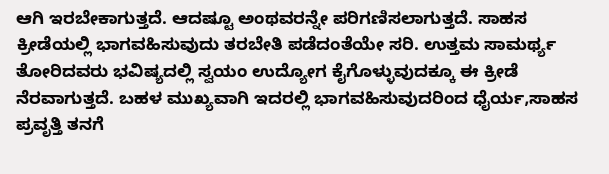ಆಗಿ ಇರಬೇಕಾಗುತ್ತದೆ. ಆದಷ್ಟೂ ಅಂಥವರನ್ನೇ ಪರಿಗಣಿಸಲಾಗುತ್ತದೆ. ಸಾಹಸ ಕ್ರೀಡೆಯಲ್ಲಿ ಭಾಗವಹಿಸುವುದು ತರಬೇತಿ ಪಡೆದಂತೆಯೇ ಸರಿ. ಉತ್ತಮ ಸಾಮರ್ಥ್ಯ ತೋರಿದವರು ಭವಿಷ್ಯದಲ್ಲಿ ಸ್ವಯಂ ಉದ್ಯೋಗ ಕೈಗೊಳ್ಳುವುದಕ್ಕೂ ಈ ಕ್ರೀಡೆ ನೆರವಾಗುತ್ತದೆ. ಬಹಳ ಮುಖ್ಯವಾಗಿ ಇದರಲ್ಲಿ ಭಾಗವಹಿಸುವುದರಿಂದ ಧೈರ್ಯ,ಸಾಹಸ ಪ್ರವೃತ್ತಿ ತನಗೆ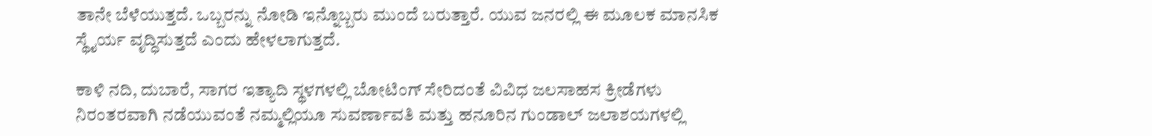ತಾನೇ ಬೆಳೆಯುತ್ತದೆ. ಒಬ್ಬರನ್ನು ನೋಡಿ ಇನ್ನೊಬ್ಬರು ಮುಂದೆ ಬರುತ್ತಾರೆ. ಯುವ ಜನರಲ್ಲಿ ಈ ಮೂಲಕ ಮಾನಸಿಕ ಸ್ಥೈರ್ಯ ವೃದ್ಧಿಸುತ್ತದೆ ಎಂದು ಹೇಳಲಾಗುತ್ತದೆ.

ಕಾಳಿ ನದಿ, ದುಬಾರೆ, ಸಾಗರ ಇತ್ಯಾದಿ ಸ್ಥಳಗಳಲ್ಲಿ ಬೋಟಿಂಗ್ ಸೇರಿದಂತೆ ವಿವಿಧ ಜಲಸಾಹಸ ಕ್ರೀಡೆಗಳು ನಿರಂತರವಾಗಿ ನಡೆಯುವಂತೆ ನಮ್ಮಲ್ಲಿಯೂ ಸುವರ್ಣಾವತಿ ಮತ್ತು ಹನೂರಿನ ಗುಂಡಾಲ್ ಜಲಾಶಯಗಳಲ್ಲಿ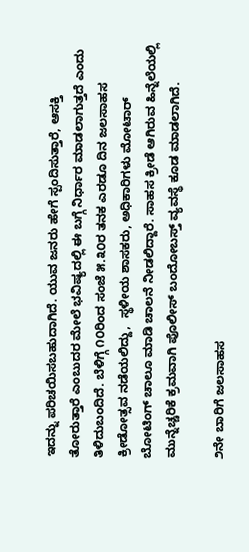ಇದನ್ನು ಪರಿಚಯಿಸಬಹುದಾಗಿದೆ. ಯುವ ಜನರು ಹೇಗೆ ಸ್ಪಂದಿಸುತ್ತಾರೆ, ಆಸಕ್ತಿ ತೋರುತ್ತಾರೆ ಎಂಬುದರ ಮೇಲೆ ಭವಿಷ್ಯದಲ್ಲಿ ಈ ಬಗ್ಗೆ ನಿರ್ಧಾರ ಮಾಡಲಾಗುತ್ತದೆ ಎಂದು ತಿಳಿದುಬಂದಿದೆ. ಬೆಳಿಗ್ಗೆ ೧೦ರಿಂದ ಸಂಜೆ ೫.೩೦ರ ತನಕ ಎರಡೂ ದಿನ ಜಲಸಾಹಸ ಕ್ರೀಡೋತ್ಸವ ನಡೆಯಲಿದ್ದು,  ಸ್ಥಳೀಯ ಶಾಸಕರು, ಅಧಿಕಾರಿಗಳು ಮೋಟಾರ್ ಬೋಟಿಂಗ್ ಚಾಲೂ ಮಾಡಿ ಚಾಲನೆ ನೀಡಲಿದ್ದಾರೆ. ಸಾಹಸ ಕ್ರೀಡೆ ಆಗಿರುವ ಹಿನ್ನೆಲೆಯಲ್ಲಿ ಮುನ್ನೆಚ್ಚರಿಕೆ ಕ್ರಮವಾಗಿ ಪೊಲೀಸ್ ಬಂದೋಬಸ್ತ್ ವ್ಯವಸ್ಥೆ ಕೂಡ ಮಾಡಲಾಗಿದೆ.

೨ನೇ ಬಾರಿಗೆ ಜಲಸಾಹಸ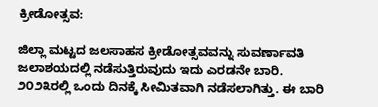ಕ್ರೀಡೋತ್ಸವ:

ಜಿಲ್ಲಾ ಮಟ್ಟದ ಜಲಸಾಹಸ ಕ್ರೀಡೋತ್ಸವವನ್ನು ಸುವರ್ಣಾವತಿ ಜಲಾಶಯದಲ್ಲಿ ನಡೆಸುತ್ತಿರುವುದು ಇದು ಎರಡನೇ ಬಾರಿ. ೨೦೨೩ರಲ್ಲಿ ಒಂದು ದಿನಕ್ಕೆ ಸೀಮಿತವಾಗಿ ನಡೆಸಲಾಗಿತ್ತು. ಈ ಬಾರಿ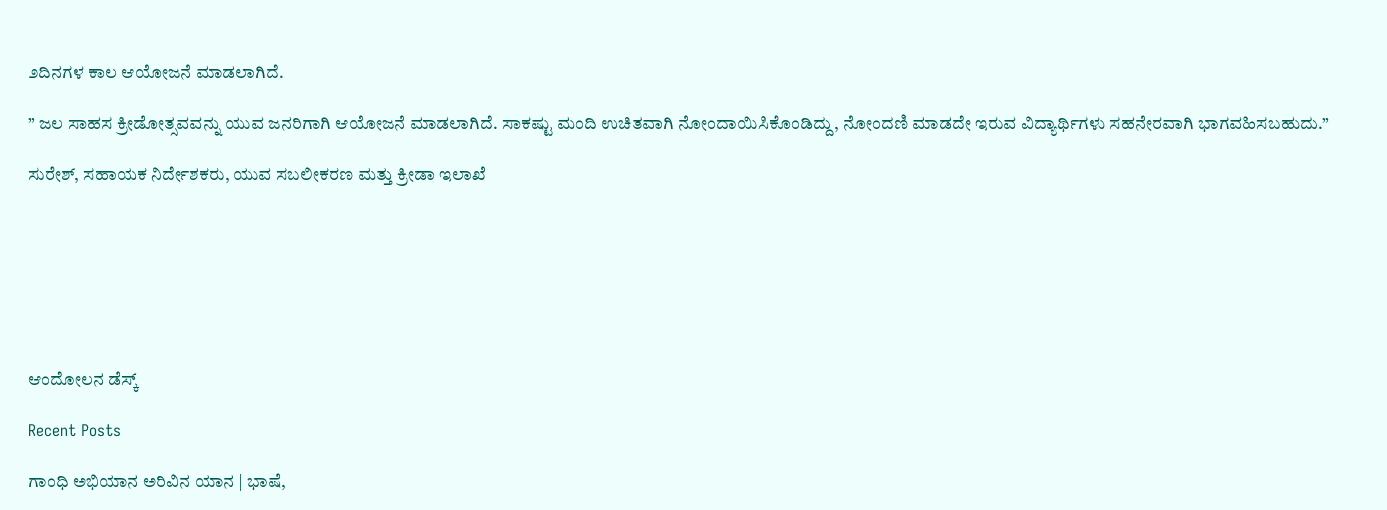೨ದಿನಗಳ ಕಾಲ ಆಯೋಜನೆ ಮಾಡಲಾಗಿದೆ.

” ಜಲ ಸಾಹಸ ಕ್ರೀಡೋತ್ಸವವನ್ನು ಯುವ ಜನರಿಗಾಗಿ ಆಯೋಜನೆ ಮಾಡಲಾಗಿದೆ. ಸಾಕಷ್ಟು ಮಂದಿ ಉಚಿತವಾಗಿ ನೋಂದಾಯಿಸಿಕೊಂಡಿದ್ದು, ನೋಂದಣಿ ಮಾಡದೇ ಇರುವ ವಿದ್ಯಾರ್ಥಿಗಳು ಸಹನೇರವಾಗಿ ಭಾಗವಹಿಸಬಹುದು.”

ಸುರೇಶ್, ಸಹಾಯಕ ನಿರ್ದೇಶಕರು, ಯುವ ಸಬಲೀಕರಣ ಮತ್ತು ಕ್ರೀಡಾ ಇಲಾಖೆ







ಆಂದೋಲನ ಡೆಸ್ಕ್

Recent Posts

ಗಾಂಧಿ ಅಭಿಯಾನ ಅರಿವಿನ ಯಾನ | ಭಾಷೆ,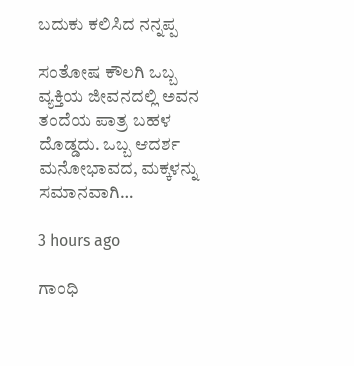ಬದುಕು ಕಲಿಸಿದ ನನ್ನಪ್ಪ

ಸಂತೋಷ ಕೌಲಗಿ ಒಬ್ಬ ವ್ಯಕ್ತಿಯ ಜೀವನದಲ್ಲಿ ಅವನ ತಂದೆಯ ಪಾತ್ರ ಬಹಳ ದೊಡ್ಡದು. ಒಬ್ಬ ಆದರ್ಶ ಮನೋಭಾವದ, ಮಕ್ಕಳನ್ನು ಸಮಾನವಾಗಿ…

3 hours ago

ಗಾಂಧಿ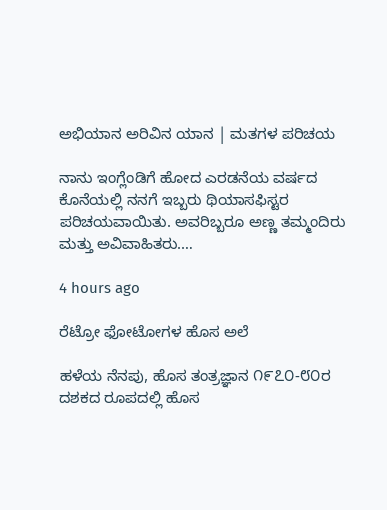ಅಭಿಯಾನ ಅರಿವಿನ ಯಾನ | ಮತಗಳ ಪರಿಚಯ

ನಾನು ಇಂಗ್ಲೆಂಡಿಗೆ ಹೋದ ಎರಡನೆಯ ವರ್ಷದ ಕೊನೆಯಲ್ಲಿ ನನಗೆ ಇಬ್ಬರು ಥಿಯಾಸಫಿಸ್ಟರ ಪರಿಚಯವಾಯಿತು. ಅವರಿಬ್ಬರೂ ಅಣ್ಣ ತಮ್ಮಂದಿರು ಮತ್ತು ಅವಿವಾಹಿತರು.…

4 hours ago

ರೆಟ್ರೋ ಫೋಟೋಗಳ ಹೊಸ ಅಲೆ

ಹಳೆಯ ನೆನಪು, ಹೊಸ ತಂತ್ರಜ್ಞಾನ ೧೯೭೦-೮೦ರ ದಶಕದ ರೂಪದಲ್ಲಿ ಹೊಸ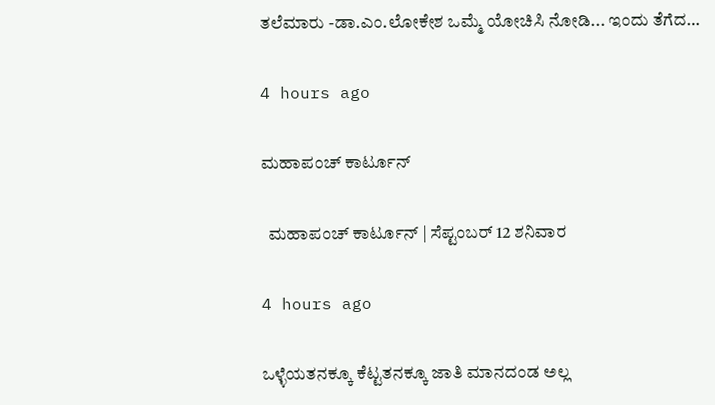ತಲೆಮಾರು -ಡಾ.ಎಂ.ಲೋಕೇಶ ಒಮ್ಮೆ ಯೋಚಿಸಿ ನೋಡಿ... ಇಂದು ತೆಗೆದ…

4 hours ago

ಮಹಾಪಂಚ್‌ ಕಾರ್ಟೂನ್‌

  ಮಹಾಪಂಚ್‌ ಕಾರ್ಟೂನ್‌ | ಸೆಪ್ಟಂಬರ್‌ 12 ಶನಿವಾರ

4 hours ago

ಒಳ್ಳೆಯತನಕ್ಕೂ ಕೆಟ್ಟತನಕ್ಕೂ ಜಾತಿ ಮಾನದಂಡ ಅಲ್ಲ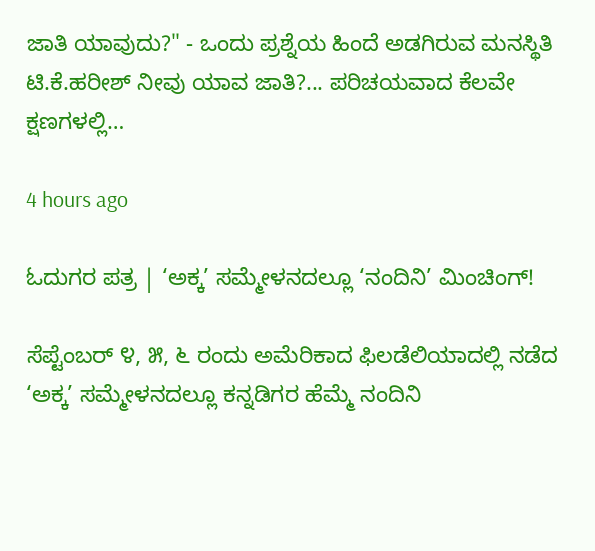ಜಾತಿ ಯಾವುದು?" - ಒಂದು ಪ್ರಶ್ನೆಯ ಹಿಂದೆ ಅಡಗಿರುವ ಮನಸ್ಥಿತಿ ಟಿ.ಕೆ.ಹರೀಶ್ ನೀವು ಯಾವ ಜಾತಿ?... ಪರಿಚಯವಾದ ಕೆಲವೇ ಕ್ಷಣಗಳಲ್ಲಿ…

4 hours ago

ಓದುಗರ ಪತ್ರ | ‘ಅಕ್ಕ’ ಸಮ್ಮೇಳನದಲ್ಲೂ ‘ನಂದಿನಿ’ ಮಿಂಚಿಂಗ್!

ಸೆಪ್ಟೆಂಬರ್ ೪, ೫, ೬ ರಂದು ಅಮೆರಿಕಾದ ಫಿಲಡೆಲಿಯಾದಲ್ಲಿ ನಡೆದ ‘ಅಕ್ಕ’ ಸಮ್ಮೇಳನದಲ್ಲೂ ಕನ್ನಡಿಗರ ಹೆಮ್ಮೆ ನಂದಿನಿ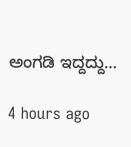ಅಂಗಡಿ ಇದ್ದದ್ದು…

4 hours ago